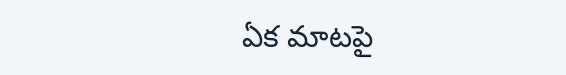ఏక మాటపై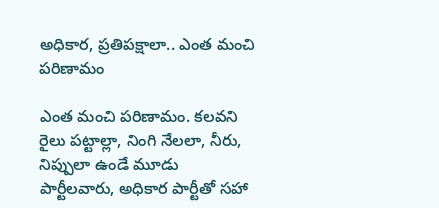అధికార, ప్రతిపక్షాలా.. ఎంత మంచి పరిణామం

ఎంత మంచి పరిణామం. కలవని రైలు పట్టాల్లా, నింగి నేలలా, నీరు, నిప్పులా ఉండే మూడు పార్టీలవారు, అధికార పార్టీతో సహా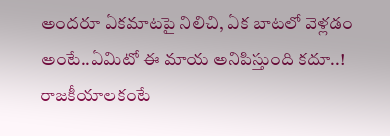అందరూ ఏకమాటపై నిలిచి, ఏక బాటలో వెళ్లడం అంటే..ఏమిటో ఈ మాయ అనిపిస్తుంది కదూ..! రాజకీయాలకంటే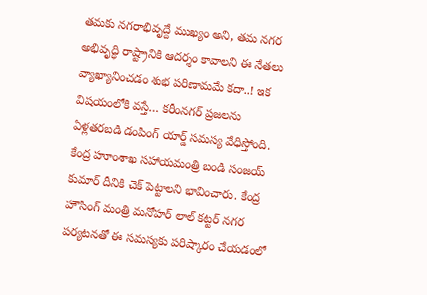తమకు నగరాభివృద్దే ముఖ్యం అని, తమ నగర అభివృద్ధి రాష్ట్రానికి ఆదర్శం కావాలని ఈ నేతలు వ్యాఖ్యానించడం శుభ పరిణామమే కదా..! ఇక విషయంలోకి వస్తే… కరీంనగర్ ప్రజలను ఏళ్లతరబడి డంపింగ్ యార్డ్ సమస్య వేధిస్తోంది. కేంద్ర హూంశాఖ సహాయమంత్రి బండి సంజయ్ కుమార్ దీనికి చెక్ పెట్టాలని భావించారు. కేంద్ర హౌసింగ్ మంత్రి మనోహర్ లాల్ కట్టర్ నగర పర్యటనతో ఈ సమస్యకు పరిష్కారం చేయడంలో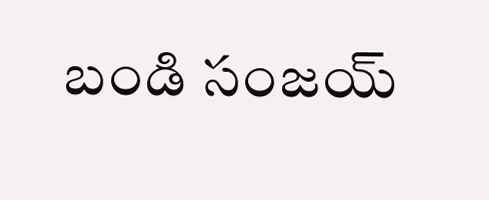బండి సంజయ్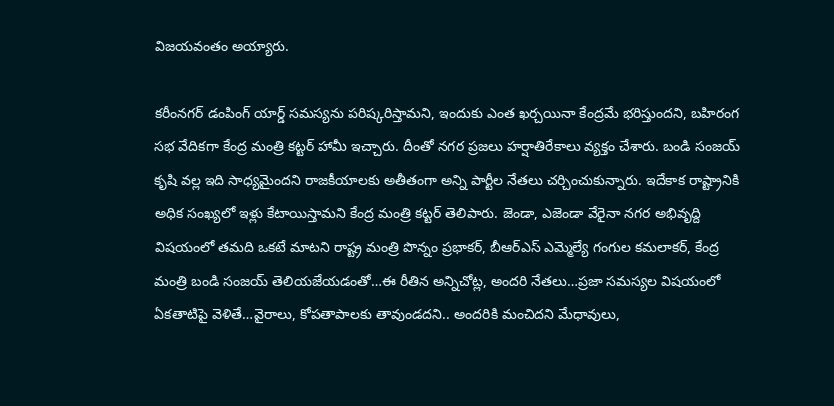విజయవంతం అయ్యారు.

కరీంనగర్ డంపింగ్ యార్డ్ సమస్యను పరిష్కరిస్తామని, ఇందుకు ఎంత ఖర్చయినా కేంద్రమే భరిస్తుందని, బహిరంగ సభ వేదికగా కేంద్ర మంత్రి కట్టర్ హామీ ఇచ్చారు. దీంతో నగర ప్రజలు హర్షాతిరేకాలు వ్యక్తం చేశారు. బండి సంజయ్ కృషి వల్ల ఇది సాధ్యమైందని రాజకీయాలకు అతీతంగా అన్ని పార్టీల నేతలు చర్చించుకున్నారు. ఇదేకాక రాష్ట్రానికి అధిక సంఖ్యలో ఇళ్లు కేటాయిస్తామని కేంద్ర మంత్రి కట్టర్ తెలిపారు. జెండా, ఎజెండా వేరైనా నగర అభివృద్ది విషయంలో తమది ఒకటే మాటని రాష్ట్ర మంత్రి పొన్నం ప్రభాకర్, బీఆర్ఎస్ ఎమ్మెల్యే గంగుల కమలాకర్, కేంద్ర మంత్రి బండి సంజయ్ తెలియజేయడంతో…ఈ రీతిన అన్నిచోట్ల, అందరి నేతలు…ప్రజా సమస్యల విషయంలో ఏకతాటిపై వెళితే…వైరాలు, కోపతాపాలకు తావుండదని.. అందరికి మంచిదని మేధావులు,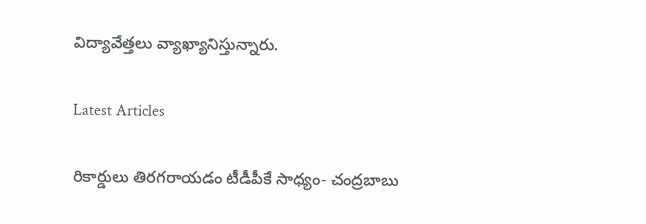విద్యావేత్తలు వ్యాఖ్యానిస్తున్నారు.

Latest Articles

రికార్డులు తిరగరాయడం టీడీపీకే సాధ్యం- చంద్రబాబు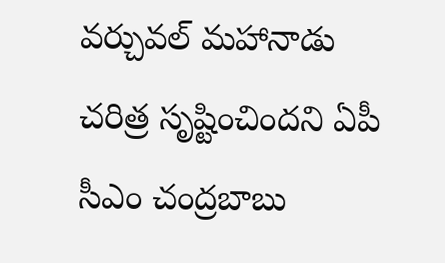వర్చువల్‌ మహానాడు చరిత్ర సృష్టించిందని ఏపీ సీఎం చంద్రబాబు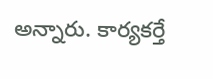అన్నారు. కార్యకర్తే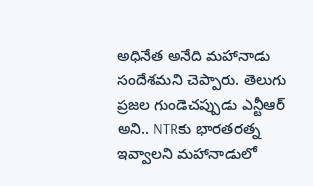అధినేత అనేది మహానాడు సందేశమని చెప్పారు. తెలుగు ప్రజల గుండెచప్పుడు ఎన్టీఆర్‌ అని.. NTRకు భారతరత్న ఇవ్వాలని మహానాడులో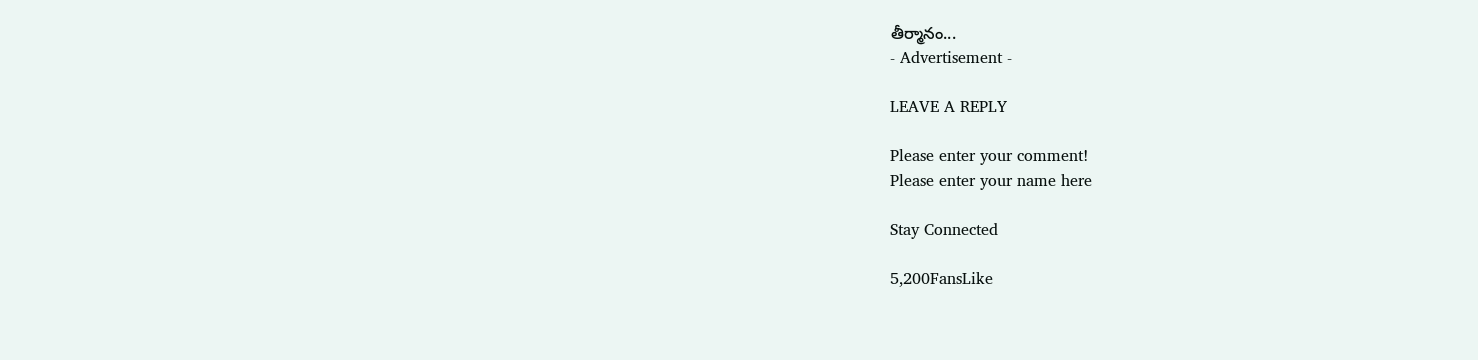తీర్మానం...
- Advertisement -

LEAVE A REPLY

Please enter your comment!
Please enter your name here

Stay Connected

5,200FansLike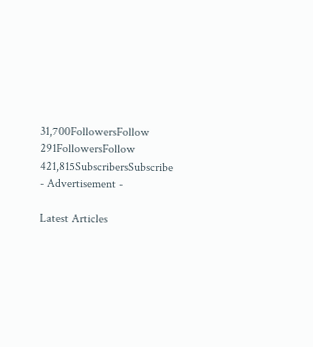31,700FollowersFollow
291FollowersFollow
421,815SubscribersSubscribe
- Advertisement -

Latest Articles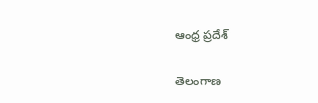ఆంధ్ర ప్రదేశ్

తెలంగాణ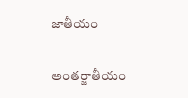జాతీయం

అంతర్జాతీయం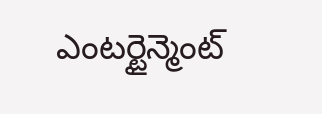ఎంటర్టైన్మెంట్